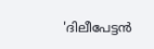'ദിലീപേട്ടൻ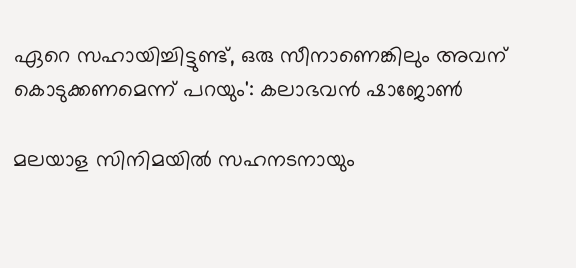ഏറെ സഹായിച്ചിട്ടുണ്ട്, ഒരു സീനാണെങ്കിലും അവന് കൊടുക്കണമെന്ന് പറയും': കലാഭവൻ ഷാജോൺ

മലയാള സിനിമയിൽ സഹനടനായും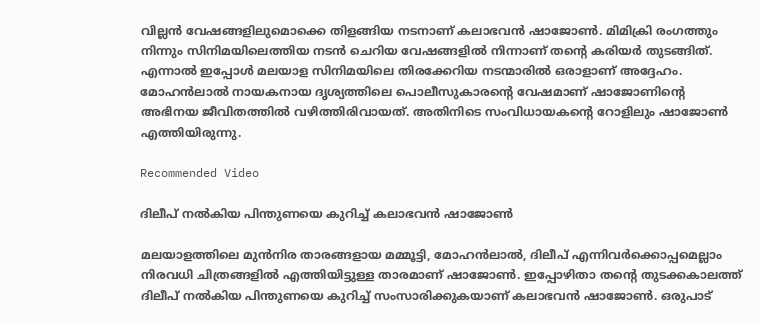വില്ലന്‍ വേഷങ്ങളിലുമൊക്കെ തിളങ്ങിയ നടനാണ് കലാഭവന്‍ ഷാജോണ്‍. മിമിക്രി രംഗത്തും നിന്നും സിനിമയിലെത്തിയ നടന്‍ ചെറിയ വേഷങ്ങളില്‍ നിന്നാണ് തന്റെ കരിയർ തുടങ്ങിത്. എന്നാൽ ഇപ്പോൾ മലയാള സിനിമയിലെ തിരക്കേറിയ നടന്മാരിൽ ഒരാളാണ് അദ്ദേഹം. മോഹൻലാൽ നായകനായ ദൃശ്യത്തിലെ പൊലീസുകാരന്റെ വേഷമാണ് ഷാജോണിന്റെ അഭിനയ ജീവിതത്തിൽ വഴിത്തിരിവായത്. അതിനിടെ സംവിധായകന്റെ റോളിലും ഷാജോൺ എത്തിയിരുന്നു.

Recommended Video

ദിലീപ് നൽകിയ പിന്തുണയെ കുറിച്ച് കലാഭവൻ ഷാജോൺ

മലയാളത്തിലെ മുൻനിര താരങ്ങളായ മമ്മൂട്ടി, മോഹൻലാൽ, ദിലീപ് എന്നിവർക്കൊപ്പമെല്ലാം നിരവധി ചിത്രങ്ങളിൽ എത്തിയിട്ടുള്ള താരമാണ് ഷാജോൺ. ഇപ്പോഴിതാ തന്റെ തുടക്കകാലത്ത് ദിലീപ് നൽകിയ പിന്തുണയെ കുറിച്ച് സംസാരിക്കുകയാണ് കലാഭവൻ ഷാജോൺ. ഒരുപാട്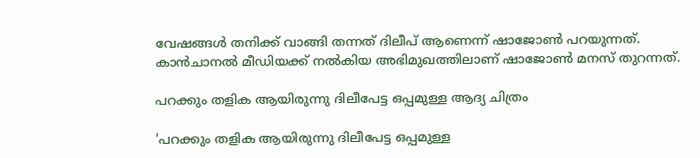വേഷങ്ങൾ തനിക്ക് വാങ്ങി തന്നത് ദിലീപ് ആണെന്ന് ഷാജോൺ പറയുന്നത്. കാൻചാനൽ മീഡിയക്ക് നൽകിയ അഭിമുഖത്തിലാണ് ഷാജോൺ മനസ് തുറന്നത്.

പറക്കും തളിക ആയിരുന്നു ദിലീപേട്ട ഒപ്പമുള്ള ആദ്യ ചിത്രം

'പറക്കും തളിക ആയിരുന്നു ദിലീപേട്ട ഒപ്പമുള്ള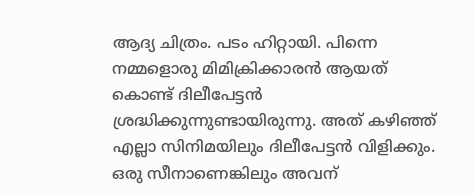ആദ്യ ചിത്രം. പടം ഹിറ്റായി. പിന്നെ നമ്മളൊരു മിമിക്രിക്കാരൻ ആയത് കൊണ്ട് ദിലീപേട്ടൻ ശ്രദ്ധിക്കുന്നുണ്ടായിരുന്നു. അത് കഴിഞ്ഞ് എല്ലാ സിനിമയിലും ദിലീപേട്ടൻ വിളിക്കും. ഒരു സീനാണെങ്കിലും അവന്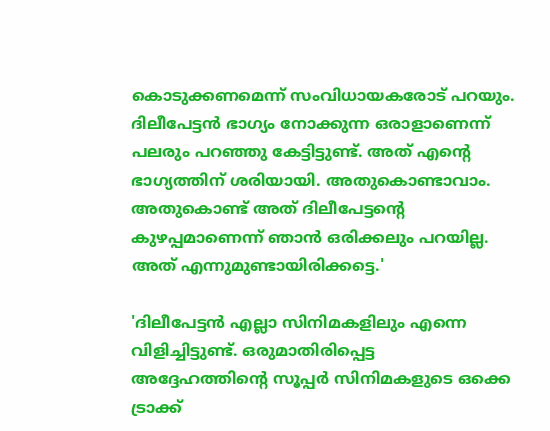കൊടുക്കണമെന്ന് സംവിധായകരോട് പറയും. ദിലീപേട്ടൻ ഭാഗ്യം നോക്കുന്ന ഒരാളാണെന്ന് പലരും പറഞ്ഞു കേട്ടിട്ടുണ്ട്. അത് എന്റെ ഭാഗ്യത്തിന് ശരിയായി. അതുകൊണ്ടാവാം. അതുകൊണ്ട് അത് ദിലീപേട്ടന്റെ കുഴപ്പമാണെന്ന് ഞാൻ ഒരിക്കലും പറയില്ല. അത് എന്നുമുണ്ടായിരിക്കട്ടെ.'

'ദിലീപേട്ടൻ എല്ലാ സിനിമകളിലും എന്നെ വിളിച്ചിട്ടുണ്ട്. ഒരുമാതിരിപ്പെട്ട അദ്ദേഹത്തിന്റെ സൂപ്പർ സിനിമകളുടെ ഒക്കെ ട്രാക്ക്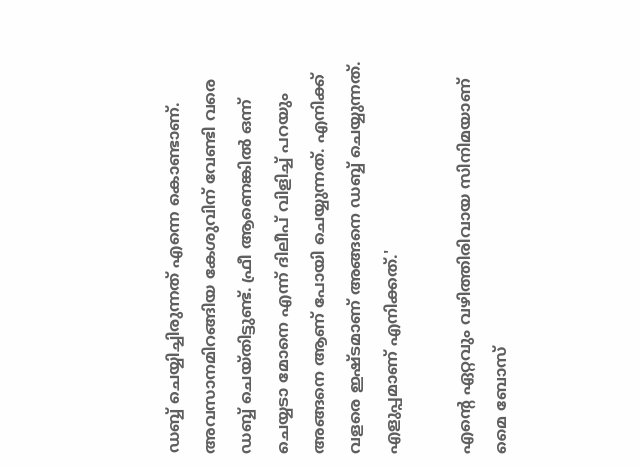ഡബ്ബ് ചെയ്യിച്ചിരുന്നത് എന്നെ കൊണ്ടാണ്. അവസാനമിറങ്ങിയ കേശുവിന് വേണ്ടി വരെ ഡബ്ബ് ചെയ്തിട്ടുണ്ട്. ഫ്രീ ആണെങ്കിൽ ഒന്ന് ചെയ്യടാ മോനെ എന്ന് ദിലീപ് വിളിച്ച് പറയും അങ്ങനെ ആണ് പോയി ചെയ്യുന്നത്. എനിക്ക് വളരെ ഇഷ്ടമാണ് അങ്ങനെ ഡബ്ബ് ചെയ്യുന്നത്. എളുപ്പമാണ് എനിക്കത്.'

എന്റെ ഏറ്റവും വഴിത്തിരിവായ സിനിമയാണ് മൈ ബോസ്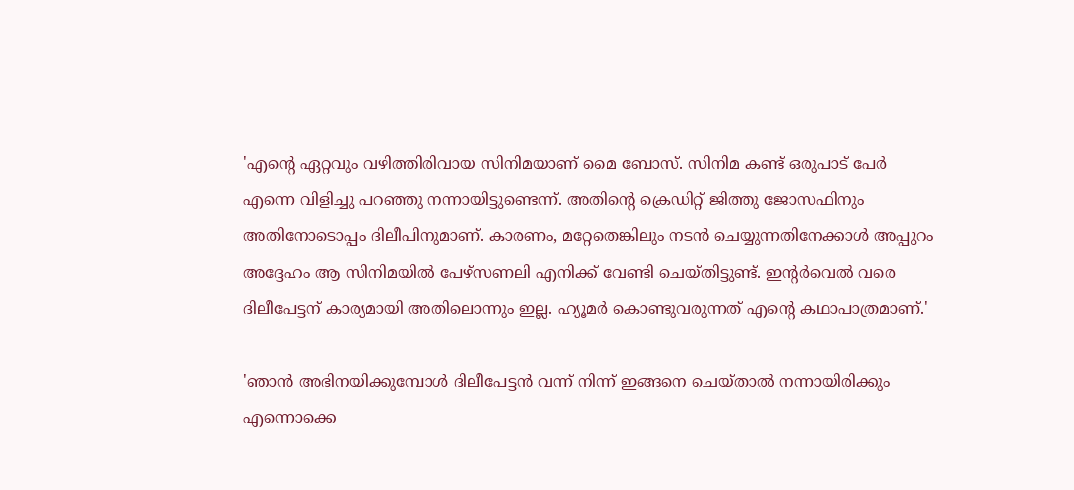'എന്റെ ഏറ്റവും വഴിത്തിരിവായ സിനിമയാണ് മൈ ബോസ്. സിനിമ കണ്ട് ഒരുപാട് പേർ എന്നെ വിളിച്ചു പറഞ്ഞു നന്നായിട്ടുണ്ടെന്ന്. അതിന്റെ ക്രെഡിറ്റ് ജിത്തു ജോസഫിനും അതിനോടൊപ്പം ദിലീപിനുമാണ്. കാരണം, മറ്റേതെങ്കിലും നടൻ ചെയ്യുന്നതിനേക്കാൾ അപ്പുറം അദ്ദേഹം ആ സിനിമയിൽ പേഴ്‌സണലി എനിക്ക് വേണ്ടി ചെയ്തിട്ടുണ്ട്. ഇന്റർവെൽ വരെ ദിലീപേട്ടന് കാര്യമായി അതിലൊന്നും ഇല്ല. ഹ്യൂമർ കൊണ്ടുവരുന്നത് എന്റെ കഥാപാത്രമാണ്.'

'ഞാൻ അഭിനയിക്കുമ്പോൾ ദിലീപേട്ടൻ വന്ന് നിന്ന് ഇങ്ങനെ ചെയ്താൽ നന്നായിരിക്കും എന്നൊക്കെ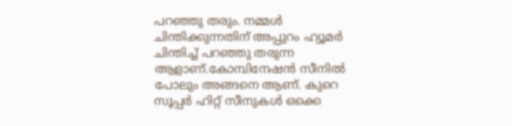പറഞ്ഞു തരും. നമ്മൾ ചിന്തിക്കുന്നതിന് അപ്പുറം ഹ്യൂമർ ചിന്തിച്ച് പറഞ്ഞു തരുന്ന ആളാണ്.കോമ്പിനേഷൻ സീനിൽ പോലും അങ്ങനെ ആണ്. കുറെ സൂപ്പർ ഹിറ്റ് സീനുകൾ ഒക്കെ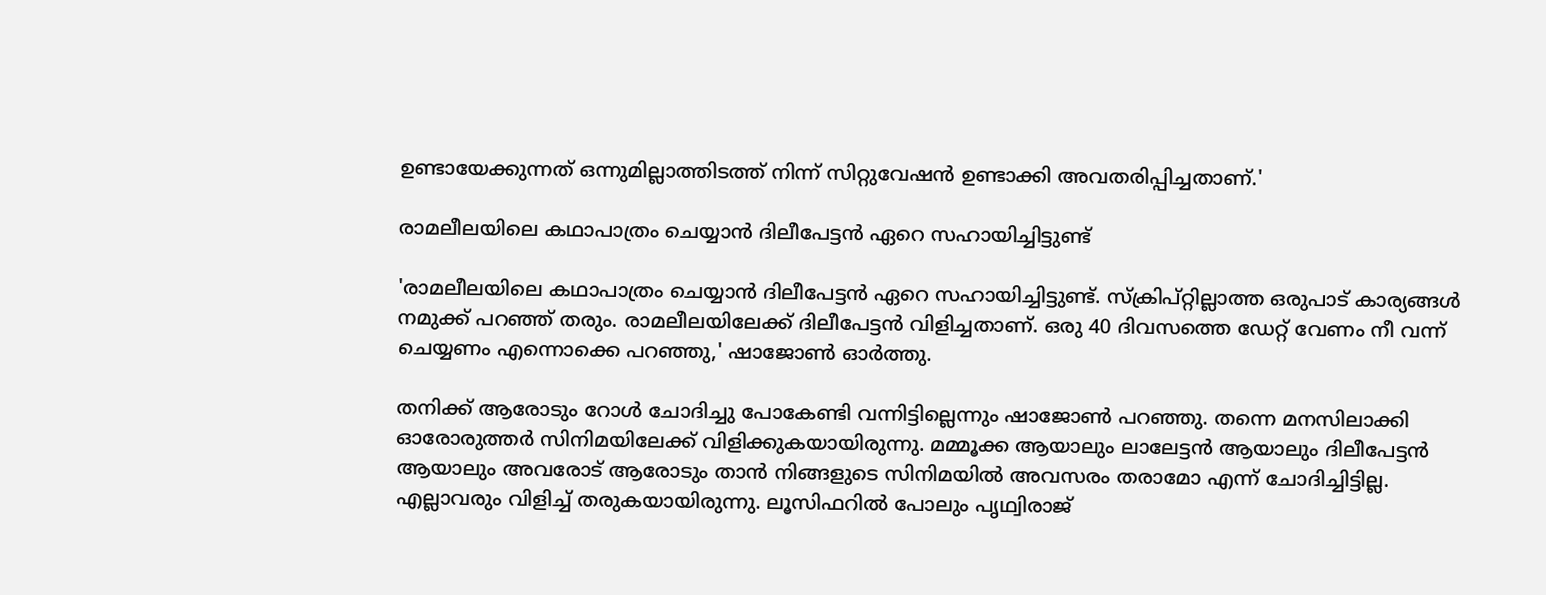ഉണ്ടായേക്കുന്നത് ഒന്നുമില്ലാത്തിടത്ത് നിന്ന് സിറ്റുവേഷൻ ഉണ്ടാക്കി അവതരിപ്പിച്ചതാണ്.'

രാമലീലയിലെ കഥാപാത്രം ചെയ്യാൻ ദിലീപേട്ടൻ ഏറെ സഹായിച്ചിട്ടുണ്ട്

'രാമലീലയിലെ കഥാപാത്രം ചെയ്യാൻ ദിലീപേട്ടൻ ഏറെ സഹായിച്ചിട്ടുണ്ട്. സ്ക്രിപ്റ്റില്ലാത്ത ഒരുപാട് കാര്യങ്ങൾ നമുക്ക് പറഞ്ഞ് തരും. രാമലീലയിലേക്ക് ദിലീപേട്ടൻ വിളിച്ചതാണ്. ഒരു 40 ദിവസത്തെ ഡേറ്റ് വേണം നീ വന്ന് ചെയ്യണം എന്നൊക്കെ പറഞ്ഞു,' ഷാജോൺ ഓർത്തു.

തനിക്ക് ആരോടും റോൾ ചോദിച്ചു പോകേണ്ടി വന്നിട്ടില്ലെന്നും ഷാജോൺ പറഞ്ഞു. തന്നെ മനസിലാക്കി ഓരോരുത്തർ സിനിമയിലേക്ക് വിളിക്കുകയായിരുന്നു. മമ്മൂക്ക ആയാലും ലാലേട്ടൻ ആയാലും ദിലീപേട്ടൻ ആയാലും അവരോട് ആരോടും താൻ നിങ്ങളുടെ സിനിമയിൽ അവസരം തരാമോ എന്ന് ചോദിച്ചിട്ടില്ല. എല്ലാവരും വിളിച്ച് തരുകയായിരുന്നു. ലൂസിഫറിൽ പോലും പൃഥ്വിരാജ്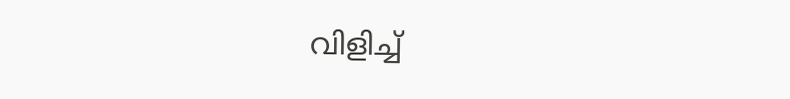വിളിച്ച്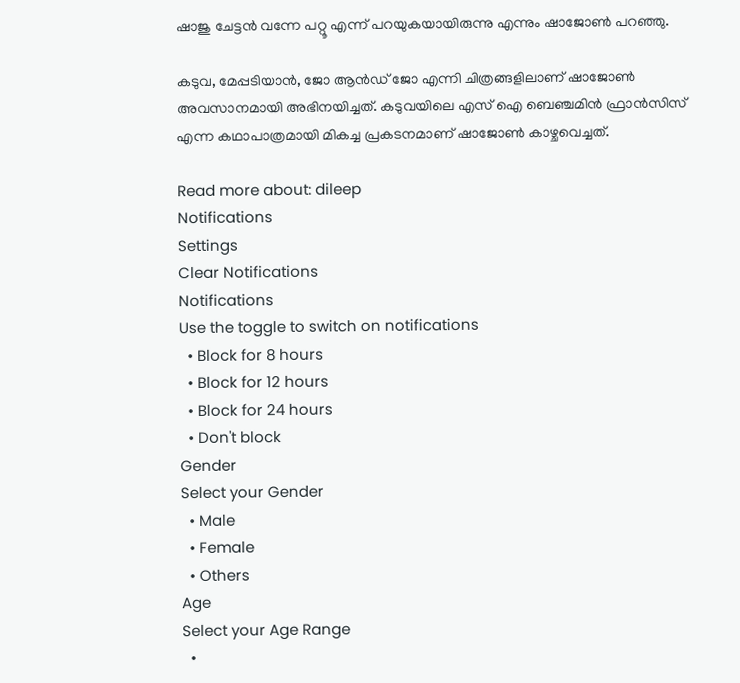ഷാജു ചേട്ടൻ വന്നേ പറ്റൂ എന്ന് പറയുകയായിരുന്നു എന്നും ഷാജോൺ പറഞ്ഞു.

കടുവ, മേപ്പടിയാൻ, ജോ ആൻഡ് ജോ എന്നി ചിത്രങ്ങളിലാണ് ഷാജോൺ അവസാനമായി അഭിനയിച്ചത്. കടുവയിലെ എസ് ഐ ബെഞ്ചമിൻ ഫ്രാൻസിസ് എന്ന കഥാപാത്രമായി മികച്ച പ്രകടനമാണ് ഷാജോൺ കാഴ്ചവെച്ചത്.

Read more about: dileep
Notifications
Settings
Clear Notifications
Notifications
Use the toggle to switch on notifications
  • Block for 8 hours
  • Block for 12 hours
  • Block for 24 hours
  • Don't block
Gender
Select your Gender
  • Male
  • Female
  • Others
Age
Select your Age Range
  •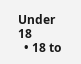Under 18
  • 18 to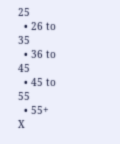25
  • 26 to 35
  • 36 to 45
  • 45 to 55
  • 55+
X